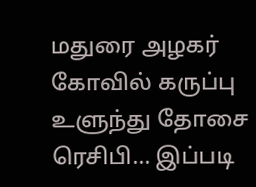மதுரை அழகர் கோவில் கருப்பு உளுந்து தோசை ரெசிபி... இப்படி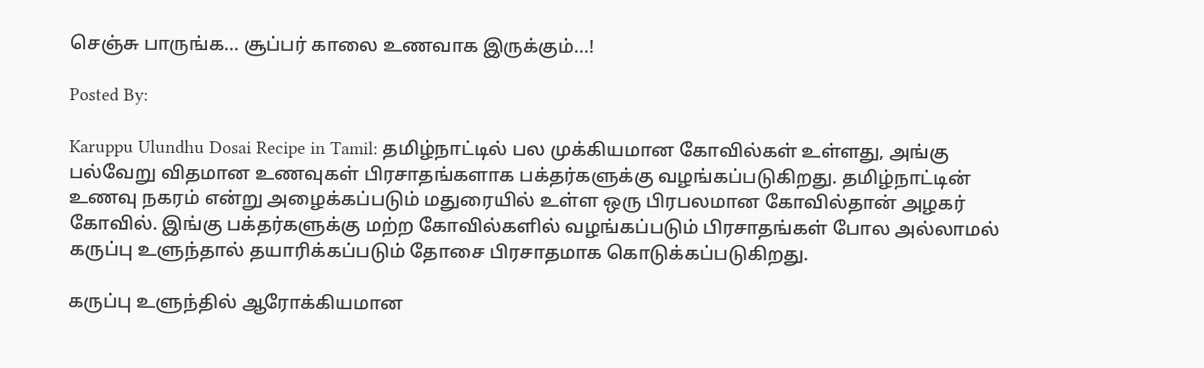செஞ்சு பாருங்க... சூப்பர் காலை உணவாக இருக்கும்...!

Posted By:

Karuppu Ulundhu Dosai Recipe in Tamil: தமிழ்நாட்டில் பல முக்கியமான கோவில்கள் உள்ளது, அங்கு பல்வேறு விதமான உணவுகள் பிரசாதங்களாக பக்தர்களுக்கு வழங்கப்படுகிறது. தமிழ்நாட்டின் உணவு நகரம் என்று அழைக்கப்படும் மதுரையில் உள்ள ஒரு பிரபலமான கோவில்தான் அழகர் கோவில். இங்கு பக்தர்களுக்கு மற்ற கோவில்களில் வழங்கப்படும் பிரசாதங்கள் போல அல்லாமல் கருப்பு உளுந்தால் தயாரிக்கப்படும் தோசை பிரசாதமாக கொடுக்கப்படுகிறது.

கருப்பு உளுந்தில் ஆரோக்கியமான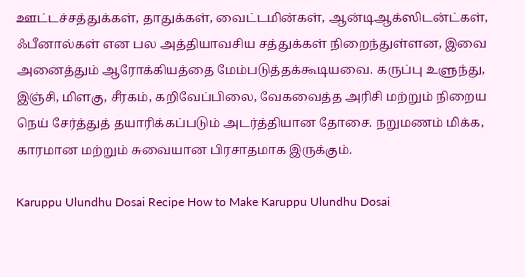ஊட்டச்சத்துக்கள், தாதுக்கள், வைட்டமின்கள், ஆன்டிஆக்ஸிடன்ட்கள், ஃபீனால்கள் என பல அத்தியாவசிய சத்துக்கள் நிறைந்துள்ளன, இவை அனைத்தும் ஆரோக்கியத்தை மேம்படுத்தக்கூடியவை. கருப்பு உளுந்து, இஞ்சி, மிளகு, சீரகம், கறிவேப்பிலை, வேகவைத்த அரிசி மற்றும் நிறைய நெய் சேர்த்துத் தயாரிக்கப்படும் அடர்த்தியான தோசை. நறுமணம் மிக்க, காரமான மற்றும் சுவையான பிரசாதமாக இருக்கும்.

Karuppu Ulundhu Dosai Recipe How to Make Karuppu Ulundhu Dosai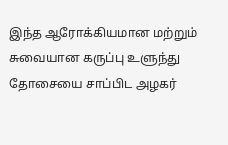இந்த ஆரோக்கியமான மற்றும் சுவையான கருப்பு உளுந்து தோசையை சாப்பிட அழகர்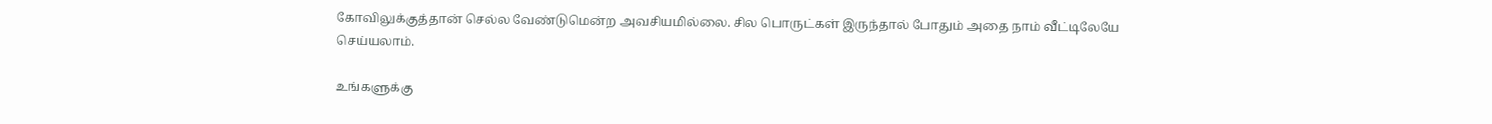கோவிலுக்குத்தான் செல்ல வேண்டுமென்ற அவசியமில்லை. சில பொருட்கள் இருந்தால் போதும் அதை நாம் வீட்டிலேயே செய்யலாம்.

உங்களுக்கு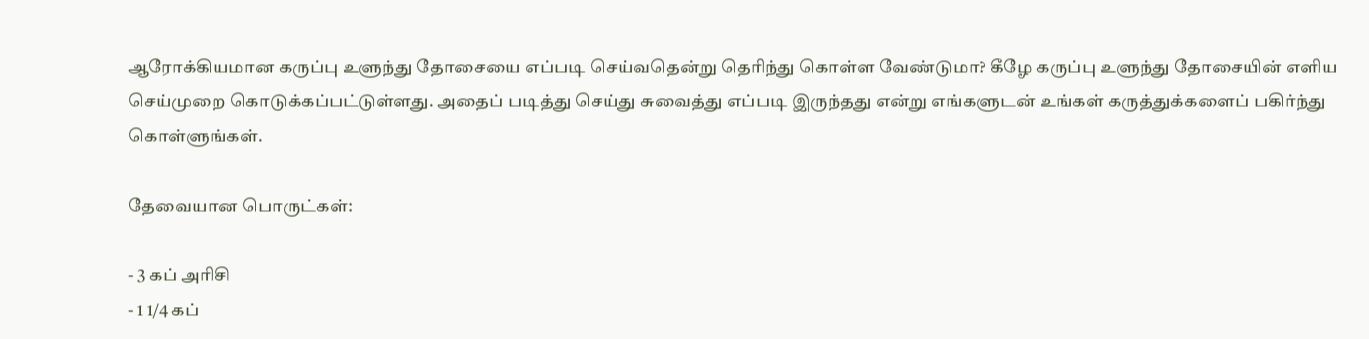ஆரோக்கியமான கருப்பு உளுந்து தோசையை எப்படி செய்வதென்று தெரிந்து கொள்ள வேண்டுமா? கீழே கருப்பு உளுந்து தோசையின் எளிய செய்முறை கொடுக்கப்பட்டுள்ளது. அதைப் படித்து செய்து சுவைத்து எப்படி இருந்தது என்று எங்களுடன் உங்கள் கருத்துக்களைப் பகிர்ந்து கொள்ளுங்கள்.

தேவையான பொருட்கள்:

- 3 கப் அரிசி
- 1 1/4 கப்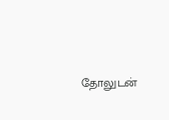தோலுடன்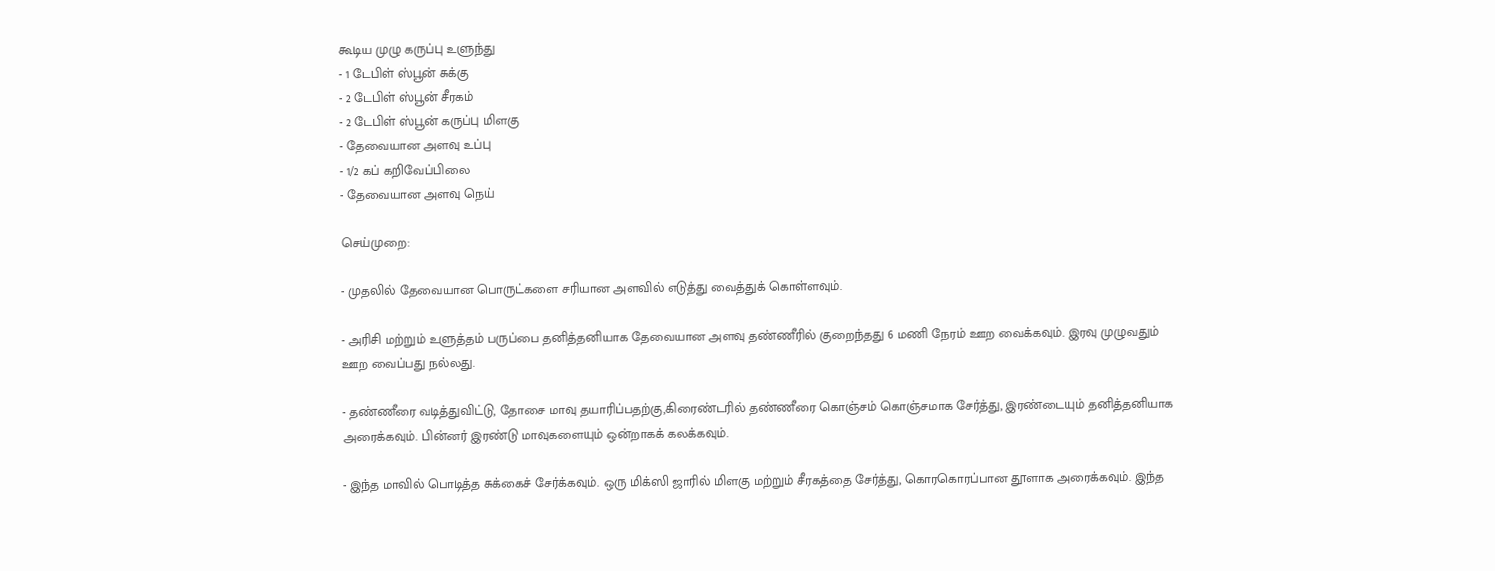கூடிய முழு கருப்பு உளுந்து
- 1 டேபிள் ஸ்பூன் சுக்கு
- 2 டேபிள் ஸ்பூன் சீரகம்
- 2 டேபிள் ஸ்பூன் கருப்பு மிளகு
- தேவையான அளவு உப்பு
- 1/2 கப் கறிவேப்பிலை
- தேவையான அளவு நெய்

செய்முறை:

- முதலில் தேவையான பொருட்களை சரியான அளவில் எடுத்து வைத்துக் கொள்ளவும்.

- அரிசி மற்றும் உளுத்தம் பருப்பை தனித்தனியாக தேவையான அளவு தண்ணீரில் குறைந்தது 6 மணி நேரம் ஊற வைக்கவும். இரவு முழுவதும் ஊற வைப்பது நல்லது.

- தண்ணீரை வடித்துவிட்டு, தோசை மாவு தயாரிப்பதற்கு,கிரைண்டரில் தண்ணீரை கொஞ்சம் கொஞ்சமாக சேர்த்து, இரண்டையும் தனித்தனியாக அரைக்கவும். பின்னர் இரண்டு மாவுகளையும் ஒன்றாகக் கலக்கவும்.

- இந்த மாவில் பொடித்த சுக்கைச் சேர்க்கவும். ஒரு மிக்ஸி ஜாரில் மிளகு மற்றும் சீரகத்தை சேர்த்து, கொரகொரப்பான தூளாக அரைக்கவும். இந்த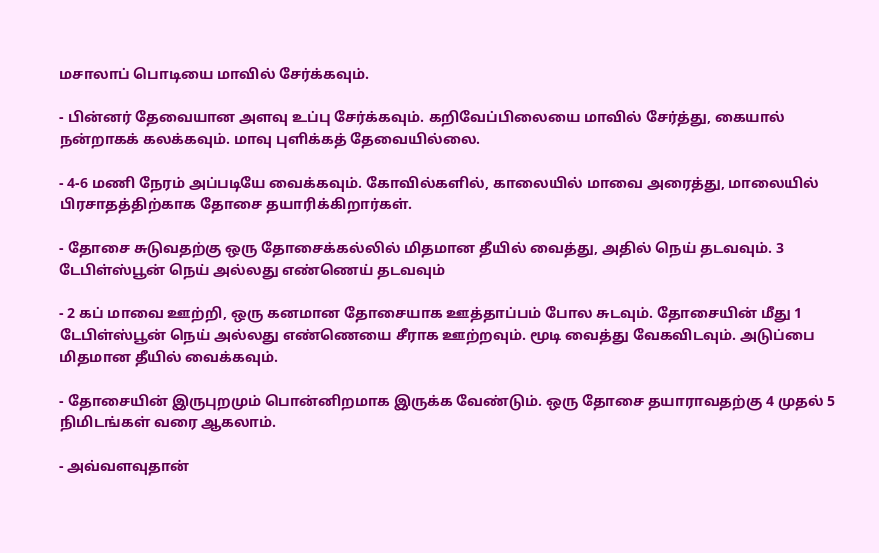மசாலாப் பொடியை மாவில் சேர்க்கவும்.

- பின்னர் தேவையான அளவு உப்பு சேர்க்கவும். கறிவேப்பிலையை மாவில் சேர்த்து, கையால் நன்றாகக் கலக்கவும். மாவு புளிக்கத் தேவையில்லை.

- 4-6 மணி நேரம் அப்படியே வைக்கவும். கோவில்களில், காலையில் மாவை அரைத்து, மாலையில் பிரசாதத்திற்காக தோசை தயாரிக்கிறார்கள்.

- தோசை சுடுவதற்கு ஒரு தோசைக்கல்லில் மிதமான தீயில் வைத்து, அதில் நெய் தடவவும். 3 டேபிள்ஸ்பூன் நெய் அல்லது எண்ணெய் தடவவும்

- 2 கப் மாவை ஊற்றி, ஒரு கனமான தோசையாக ஊத்தாப்பம் போல சுடவும். தோசையின் மீது 1 டேபிள்ஸ்பூன் நெய் அல்லது எண்ணெயை சீராக ஊற்றவும். மூடி வைத்து வேகவிடவும். அடுப்பை மிதமான தீயில் வைக்கவும்.

- தோசையின் இருபுறமும் பொன்னிறமாக இருக்க வேண்டும். ஒரு தோசை தயாராவதற்கு 4 முதல் 5 நிமிடங்கள் வரை ஆகலாம்.

- அவ்வளவுதான்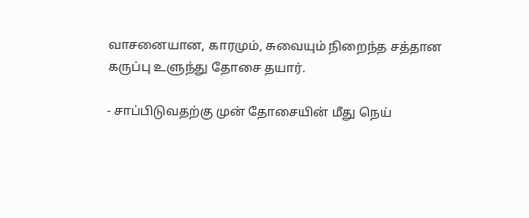வாசனையான, காரமும், சுவையும் நிறைந்த சத்தான கருப்பு உளுந்து தோசை தயார்.

- சாப்பிடுவதற்கு முன் தோசையின் மீது நெய்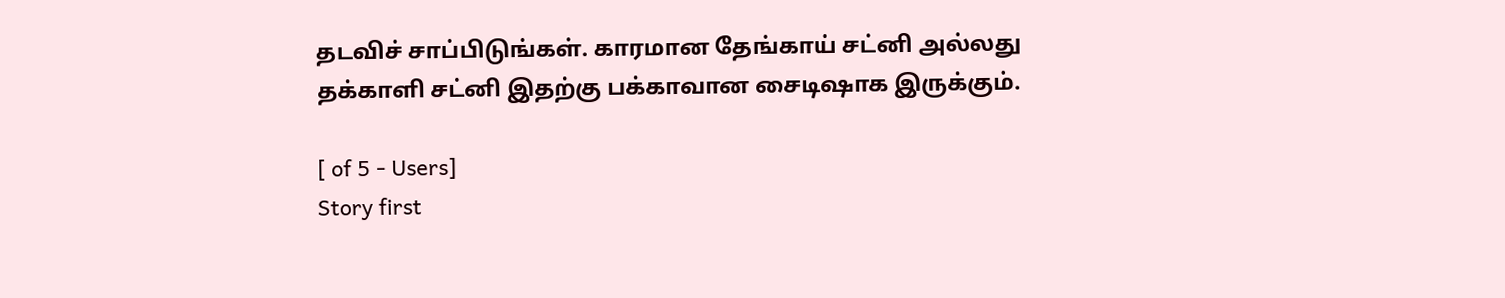தடவிச் சாப்பிடுங்கள். காரமான தேங்காய் சட்னி அல்லது தக்காளி சட்னி இதற்கு பக்காவான சைடிஷாக இருக்கும்.

[ of 5 - Users]
Story first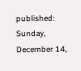published: Sunday, December 14,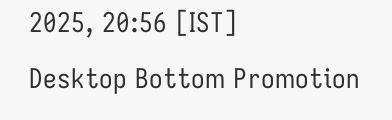2025, 20:56 [IST]
Desktop Bottom Promotion